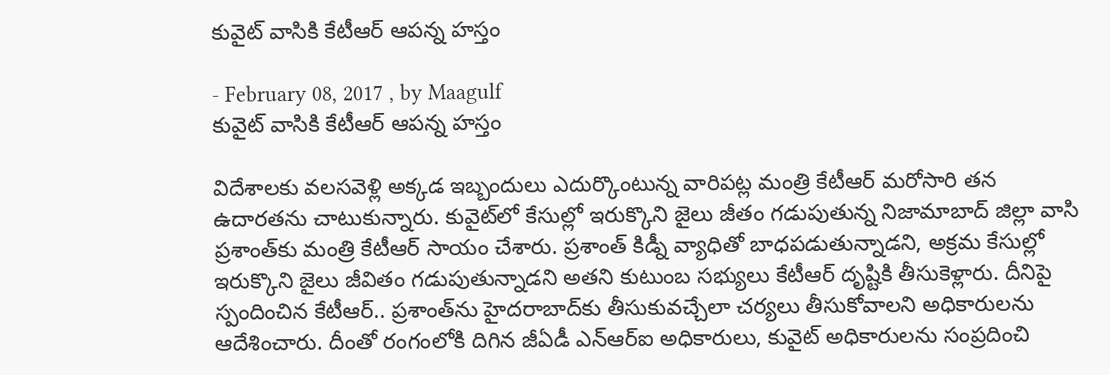కువైట్‌ వాసికి కేటీఆర్‌ ఆపన్న హస్తం

- February 08, 2017 , by Maagulf
కువైట్‌ వాసికి కేటీఆర్‌ ఆపన్న హస్తం

విదేశాలకు వలసవెళ్లి అక్కడ ఇబ్బందులు ఎదుర్కొంటున్న వారిపట్ల మంత్రి కేటీఆర్ మరోసారి తన ఉదారతను చాటుకున్నారు. కువైట్‌లో కేసుల్లో ఇరుక్కొని జైలు జీతం గడుపుతున్న నిజామాబాద్‌ జిల్లా వాసి ప్రశాంత్‌కు మంత్రి కేటీఆర్‌ సాయం చేశారు. ప్రశాంత్ కిడ్నీ వ్యాధితో బాధపడుతున్నాడని, అక్రమ కేసుల్లో ఇరుక్కొని జైలు జీవితం గడుపుతున్నాడని అతని కుటుంబ సభ్యులు కేటీఆర్ దృష్టికి తీసుకెళ్లారు. దీనిపై స్పందించిన కేటీఆర్.. ప్రశాంత్‌ను హైదరాబాద్‌కు తీసుకువచ్చేలా చర్యలు తీసుకోవాలని అధికారులను ఆదేశించారు. దీంతో రంగంలోకి దిగిన జీఏడీ ఎన్ఆర్ఐ అధికారులు, కువైట్ అధికారులను సంప్రదించి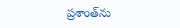ప్రశాంత్‌ను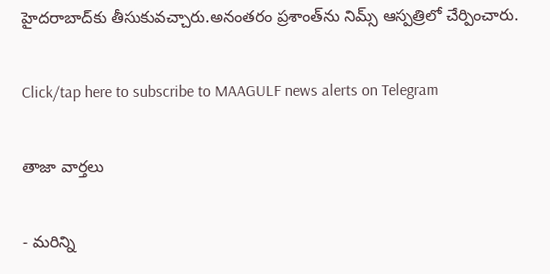హైదరాబాద్‌కు తీసుకువచ్చారు.అనంతరం ప్రశాంత్‌ను నిమ్స్ ఆస్పత్రిలో చేర్పించారు.

Click/tap here to subscribe to MAAGULF news alerts on Telegram

తాజా వార్తలు

- మరిన్ని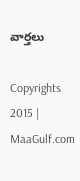వార్తలు

Copyrights 2015 | MaaGulf.com